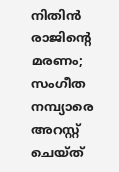നിതിന്‍ രാജിന്റെ മരണം; സംഗീത നമ്പ്യാരെ അറസ്റ്റ് ചെയ്ത്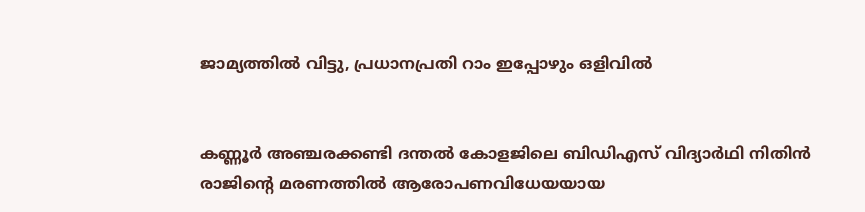ജാമ്യത്തില്‍ വിട്ടു, പ്രധാനപ്രതി റാം ഇപ്പോഴും ഒളിവില്‍


കണ്ണൂര്‍ അഞ്ചരക്കണ്ടി ദന്തല്‍ കോളജിലെ ബിഡിഎസ് വിദ്യാര്‍ഥി നിതിന്‍ രാജിന്റെ മരണത്തില്‍ ആരോപണവിധേയയായ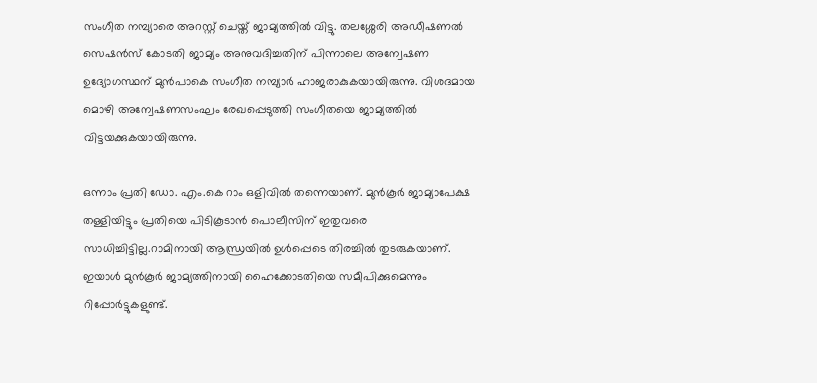സംഗീത നമ്പ്യാരെ അറസ്റ്റ് ചെയ്ത് ജാമ്യത്തില്‍ വിട്ടു. തലശ്ശേരി അഡീഷണല്‍ സെഷന്‍സ് കോടതി ജാമ്യം അനുവദിച്ചതിന് പിന്നാലെ അന്വേഷണ ഉദ്യോഗസ്ഥന് മുന്‍പാകെ സംഗീത നമ്പ്യാര്‍ ഹാജരാകുകയായിരുന്നു. വിശദമായ മൊഴി അന്വേഷണസംഘം രേഖപ്പെടുത്തി സംഗീതയെ ജാമ്യത്തില്‍ വിട്ടയക്കുകയായിരുന്നു.

ഒന്നാം പ്രതി ഡോ. എം.കെ റാം ഒളിവില്‍ തന്നെയാണ്. മുന്‍കൂര്‍ ജാമ്യാപേക്ഷ തള്ളിയിട്ടും പ്രതിയെ പിടികൂടാന്‍ പൊലീസിന് ഇതുവരെ സാധിച്ചിട്ടില്ല.റാമിനായി ആന്ധ്രയില്‍ ഉള്‍പ്പെടെ തിരച്ചില്‍ തുടരുകയാണ്. ഇയാള്‍ മുന്‍കൂര്‍ ജാമ്യത്തിനായി ഹൈക്കോടതിയെ സമീപിക്കുമെന്നും റിപ്പോര്‍ട്ടുകളുണ്ട്.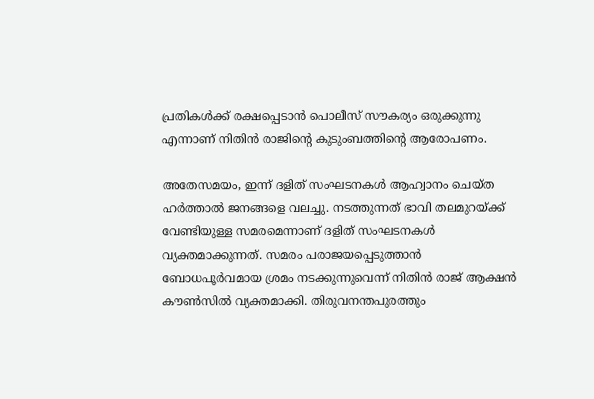പ്രതികള്‍ക്ക് രക്ഷപ്പെടാന്‍ പൊലീസ് സൗകര്യം ഒരുക്കുന്നു എന്നാണ് നിതിന്‍ രാജിന്റെ കുടുംബത്തിന്റെ ആരോപണം.

അതേസമയം, ഇന്ന് ദളിത് സംഘടനകള്‍ ആഹ്വാനം ചെയ്ത ഹര്‍ത്താല്‍ ജനങ്ങളെ വലച്ചു. നടത്തുന്നത് ഭാവി തലമുറയ്ക്ക് വേണ്ടിയുള്ള സമരമെന്നാണ് ദളിത് സംഘടനകള്‍ വ്യക്തമാക്കുന്നത്. സമരം പരാജയപ്പെടുത്താന്‍ ബോധപൂര്‍വമായ ശ്രമം നടക്കുന്നുവെന്ന് നിതിന്‍ രാജ് ആക്ഷന്‍ കൗണ്‍സില്‍ വ്യക്തമാക്കി. തിരുവനന്തപുരത്തും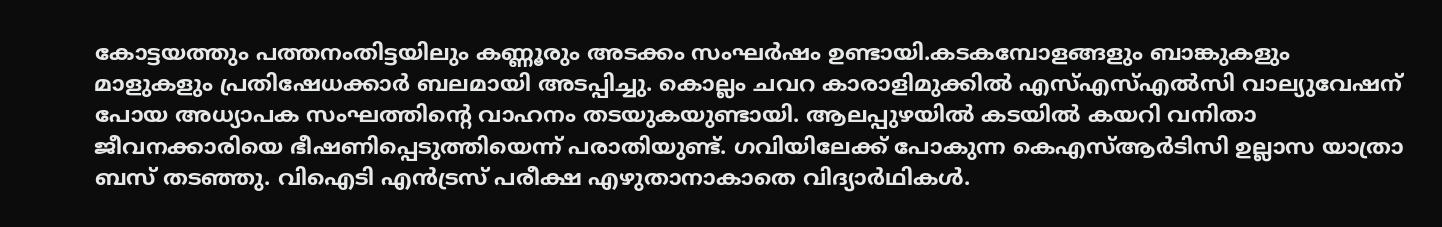കോട്ടയത്തും പത്തനംതിട്ടയിലും കണ്ണൂരും അടക്കം സംഘര്‍ഷം ഉണ്ടായി.കടകമ്പോളങ്ങളും ബാങ്കുകളും മാളുകളും പ്രതിഷേധക്കാര്‍ ബലമായി അടപ്പിച്ചു. കൊല്ലം ചവറ കാരാളിമുക്കില്‍ എസ്എസ്എല്‍സി വാല്യുവേഷന് പോയ അധ്യാപക സംഘത്തിന്റെ വാഹനം തടയുകയുണ്ടായി. ആലപ്പുഴയില്‍ കടയില്‍ കയറി വനിതാ ജീവനക്കാരിയെ ഭീഷണിപ്പെടുത്തിയെന്ന് പരാതിയുണ്ട്. ഗവിയിലേക്ക് പോകുന്ന കെഎസ്ആര്‍ടിസി ഉല്ലാസ യാത്രാ ബസ് തടഞ്ഞു. വിഐടി എന്‍ട്രസ് പരീക്ഷ എഴുതാനാകാതെ വിദ്യാര്‍ഥികള്‍.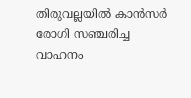തിരുവല്ലയില്‍ കാന്‍സര്‍ രോഗി സഞ്ചരിച്ച വാഹനം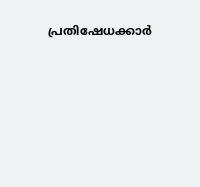പ്രതിഷേധക്കാര്‍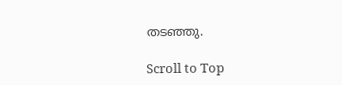തടഞ്ഞു.

Scroll to Top